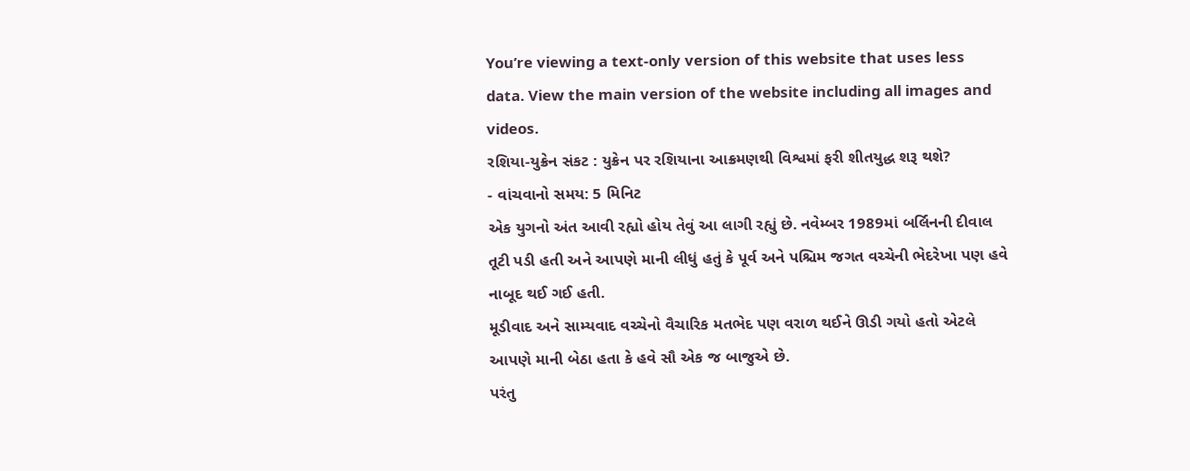You’re viewing a text-only version of this website that uses less data. View the main version of the website including all images and videos.
રશિયા-યુક્રેન સંકટ : યુક્રેન પર રશિયાના આક્રમણથી વિશ્વમાં ફરી શીતયુદ્ધ શરૂ થશે?
- વાંચવાનો સમય: 5 મિનિટ
એક યુગનો અંત આવી રહ્યો હોય તેવું આ લાગી રહ્યું છે. નવેમ્બર 1989માં બર્લિનની દીવાલ તૂટી પડી હતી અને આપણે માની લીધું હતું કે પૂર્વ અને પશ્ચિમ જગત વચ્ચેની ભેદરેખા પણ હવે નાબૂદ થઈ ગઈ હતી.
મૂડીવાદ અને સામ્યવાદ વચ્ચેનો વૈચારિક મતભેદ પણ વરાળ થઈને ઊડી ગયો હતો એટલે આપણે માની બેઠા હતા કે હવે સૌ એક જ બાજુએ છે.
પરંતુ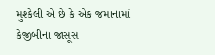મુશ્કેલી એ છે કે એક જમાનામાં કેજીબીના જાસૂસ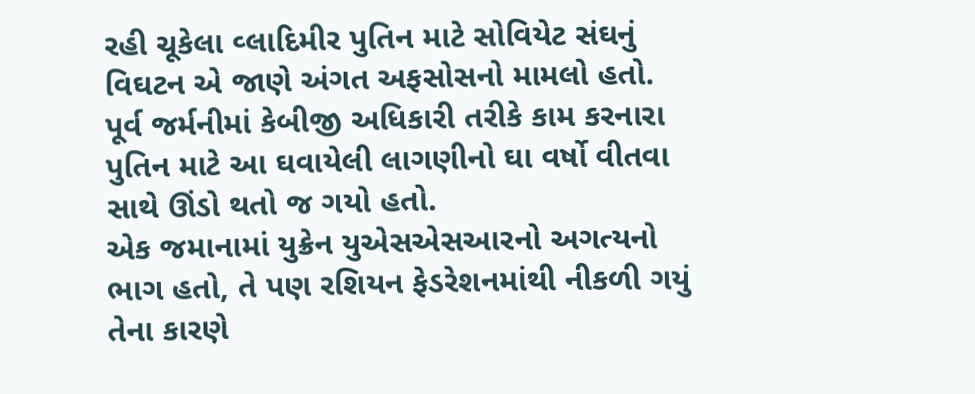રહી ચૂકેલા વ્લાદિમીર પુતિન માટે સોવિયેટ સંઘનું વિઘટન એ જાણે અંગત અફસોસનો મામલો હતો.
પૂર્વ જર્મનીમાં કેબીજી અધિકારી તરીકે કામ કરનારા પુતિન માટે આ ઘવાયેલી લાગણીનો ઘા વર્ષો વીતવા સાથે ઊંડો થતો જ ગયો હતો.
એક જમાનામાં યુક્રેન યુએસએસઆરનો અગત્યનો ભાગ હતો, તે પણ રશિયન ફેડરેશનમાંથી નીકળી ગયું તેના કારણે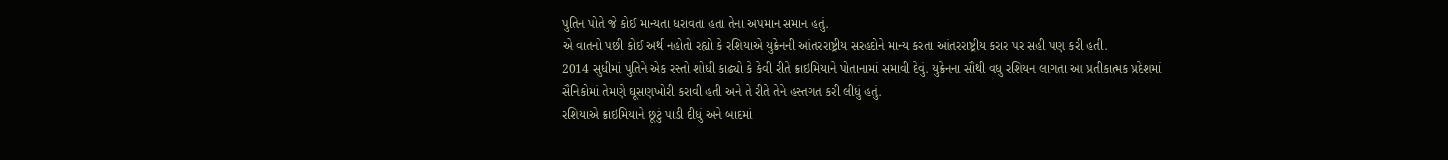પુતિન પોતે જે કોઈ માન્યતા ધરાવતા હતા તેના અપમાન સમાન હતું.
એ વાતનો પછી કોઈ અર્થ નહોતો રહ્યો કે રશિયાએ યુક્રેનની આંતરરાષ્ટ્રીય સરહદોને માન્ય કરતા આંતરરાષ્ટ્રીય કરાર પર સહી પણ કરી હતી.
2014 સુધીમાં પુતિને એક રસ્તો શોધી કાઢ્યો કે કેવી રીતે ક્રાઇમિયાને પોતાનામાં સમાવી દેવું. યુક્રેનના સૌથી વધુ રશિયન લાગતા આ પ્રતીકાત્મક પ્રદેશમાં સૈનિકોમાં તેમણે ઘૂસણખોરી કરાવી હતી અને તે રીતે તેને હસ્તગત કરી લીધું હતું.
રશિયાએ ક્રાઇમિયાને છૂટું પાડી દીધું અને બાદમાં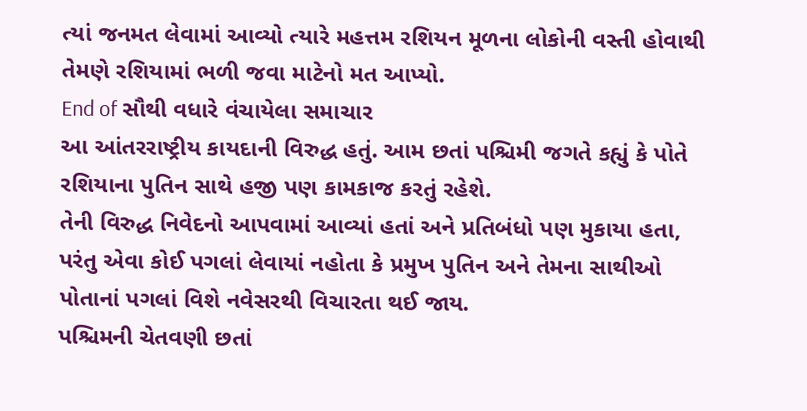ત્યાં જનમત લેવામાં આવ્યો ત્યારે મહત્તમ રશિયન મૂળના લોકોની વસ્તી હોવાથી તેમણે રશિયામાં ભળી જવા માટેનો મત આપ્યો.
End of સૌથી વધારે વંચાયેલા સમાચાર
આ આંતરરાષ્ટ્રીય કાયદાની વિરુદ્ધ હતું. આમ છતાં પશ્ચિમી જગતે કહ્યું કે પોતે રશિયાના પુતિન સાથે હજી પણ કામકાજ કરતું રહેશે.
તેની વિરુદ્ધ નિવેદનો આપવામાં આવ્યાં હતાં અને પ્રતિબંધો પણ મુકાયા હતા, પરંતુ એવા કોઈ પગલાં લેવાયાં નહોતા કે પ્રમુખ પુતિન અને તેમના સાથીઓ પોતાનાં પગલાં વિશે નવેસરથી વિચારતા થઈ જાય.
પશ્ચિમની ચેતવણી છતાં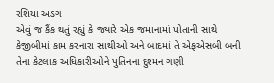રશિયા અડગ
એવું જ કૈંક થતું રહ્યું કે જ્યારે એક જમાનામાં પોતાની સાથે કેજીબીમાં કામ કરનારા સાથીઓ અને બાદમાં તે એફએસબી બની તેના કેટલાક અધિકારીઓને પુતિનના દુશ્મન ગણી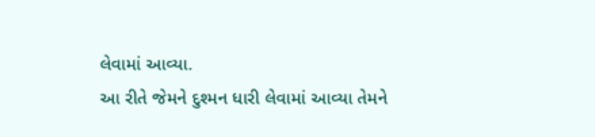લેવામાં આવ્યા.
આ રીતે જેમને દુશ્મન ધારી લેવામાં આવ્યા તેમને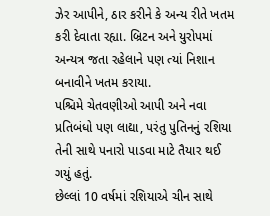ઝેર આપીને, ઠાર કરીને કે અન્ય રીતે ખતમ કરી દેવાતા રહ્યા. બ્રિટન અને યુરોપમાં અન્યત્ર જતા રહેલાને પણ ત્યાં નિશાન બનાવીને ખતમ કરાયા.
પશ્ચિમે ચેતવણીઓ આપી અને નવા પ્રતિબંધો પણ લાદ્યા, પરંતુ પુતિનનું રશિયા તેની સાથે પનારો પાડવા માટે તૈયાર થઈ ગયું હતું.
છેલ્લાં 10 વર્ષમાં રશિયાએ ચીન સાથે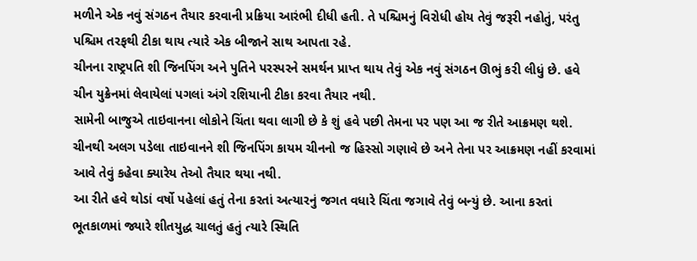મળીને એક નવું સંગઠન તૈયાર કરવાની પ્રક્રિયા આરંભી દીધી હતી. તે પશ્ચિમનું વિરોધી હોય તેવું જરૂરી નહોતું, પરંતુ પશ્ચિમ તરફથી ટીકા થાય ત્યારે એક બીજાને સાથ આપતા રહે.
ચીનના રાષ્ટ્રપતિ શી જિનપિંગ અને પુતિને પરસ્પરને સમર્થન પ્રાપ્ત થાય તેવું એક નવું સંગઠન ઊભું કરી લીધું છે. હવે ચીન યુક્રેનમાં લેવાયેલાં પગલાં અંગે રશિયાની ટીકા કરવા તૈયાર નથી.
સામેની બાજુએ તાઇવાનના લોકોને ચિંતા થવા લાગી છે કે શું હવે પછી તેમના પર પણ આ જ રીતે આક્રમણ થશે. ચીનથી અલગ પડેલા તાઇવાનને શી જિનપિંગ કાયમ ચીનનો જ હિસ્સો ગણાવે છે અને તેના પર આક્રમણ નહીં કરવામાં આવે તેવું કહેવા ક્યારેય તેઓ તૈયાર થયા નથી.
આ રીતે હવે થોડાં વર્ષો પહેલાં હતું તેના કરતાં અત્યારનું જગત વધારે ચિંતા જગાવે તેવું બન્યું છે. આના કરતાં ભૂતકાળમાં જ્યારે શીતયુદ્ધ ચાલતું હતું ત્યારે સ્થિતિ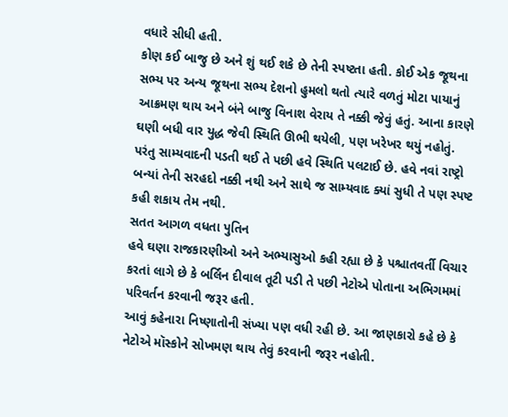વધારે સીધી હતી.
કોણ કઈ બાજુ છે અને શું થઈ શકે છે તેની સ્પષ્ટતા હતી. કોઈ એક જૂથના સભ્ય પર અન્ય જૂથના સભ્ય દેશનો હુમલો થતો ત્યારે વળતું મોટા પાયાનું આક્રમણ થાય અને બંને બાજુ વિનાશ વેરાય તે નક્કી જેવું હતું. આના કારણે ઘણી બધી વાર યુદ્ધ જેવી સ્થિતિ ઊભી થયેલી, પણ ખરેખર થયું નહોતું.
પરંતુ સામ્યવાદની પડતી થઈ તે પછી હવે સ્થિતિ પલટાઈ છે. હવે નવાં રાષ્ટ્રો બન્યાં તેની સરહદો નક્કી નથી અને સાથે જ સામ્યવાદ ક્યાં સુધી તે પણ સ્પષ્ટ કહી શકાય તેમ નથી.
સતત આગળ વધતા પુતિન
હવે ઘણા રાજકારણીઓ અને અભ્યાસુઓ કહી રહ્યા છે કે પશ્ચાતવર્તી વિચાર કરતાં લાગે છે કે બર્લિન દીવાલ તૂટી પડી તે પછી નેટોએ પોતાના અભિગમમાં પરિવર્તન કરવાની જરૂર હતી.
આવું કહેનારા નિષ્ણાતોની સંખ્યા પણ વધી રહી છે. આ જાણકારો કહે છે કે નેટોએ મૉસ્કોને સોખમણ થાય તેવું કરવાની જરૂર નહોતી.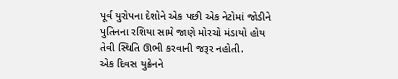પૂર્વ યુરોપના દેશોને એક પછી એક નેટોમાં જોડીને પુતિનના રશિયા સામે જાણે મોરચો મંડાયો હોય તેવી સ્થિતિ ઊભી કરવાની જરૂર નહોતી.
એક દિવસ યુક્રેનને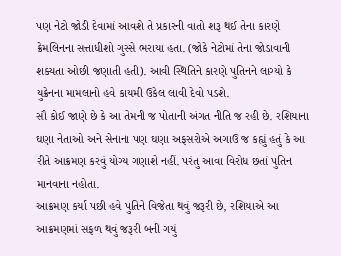પણ નેટો જોડી દેવામાં આવશે તે પ્રકારની વાતો શરૂ થઈ તેના કારણે ક્રેમલિનના સત્તાધીશો ગુસ્સે ભરાયા હતા. (જોકે નેટોમાં તેના જોડાવાની શક્યતા ઓછી જણાતી હતી). આવી સ્થિતિને કારણે પુતિનને લાગ્યો કે યુક્રેનના મામલાનો હવે કાયમી ઉકેલ લાવી દેવો પડશે.
સૌ કોઈ જાણે છે કે આ તેમની જ પોતાની અંગત નીતિ જ રહી છે. રશિયાના ઘણા નેતાઓ અને સેનાના પણ ઘણા અફસરોએ અગાઉ જ કહ્યું હતું કે આ રીતે આક્રમણ કરવું યોગ્ય ગણાશે નહીં. પરંતુ આવા વિરોધ છતાં પુતિન માનવાના નહોતા.
આક્રમણ કર્યા પછી હવે પુતિને વિજેતા થવું જરૂરી છે, રશિયાએ આ આક્રમણમાં સફળ થવું જરૂરી બની ગયું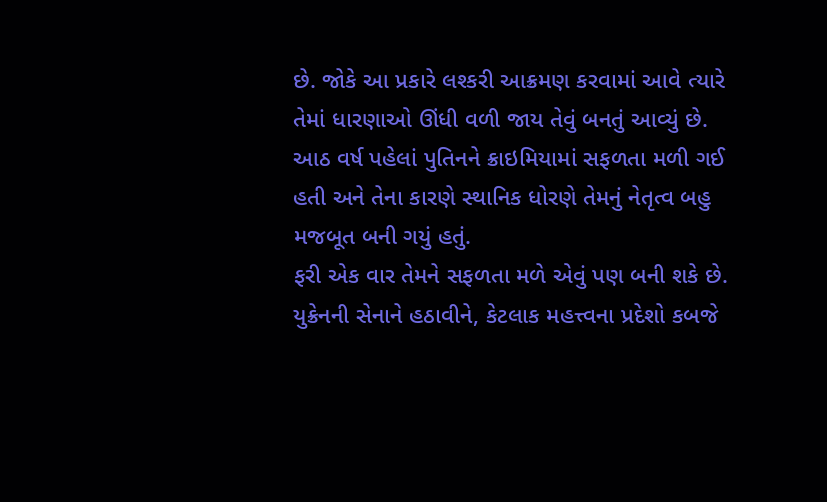છે. જોકે આ પ્રકારે લશ્કરી આક્રમણ કરવામાં આવે ત્યારે તેમાં ધારણાઓ ઊંધી વળી જાય તેવું બનતું આવ્યું છે.
આઠ વર્ષ પહેલાં પુતિનને ક્રાઇમિયામાં સફળતા મળી ગઈ હતી અને તેના કારણે સ્થાનિક ધોરણે તેમનું નેતૃત્વ બહુ મજબૂત બની ગયું હતું.
ફરી એક વાર તેમને સફળતા મળે એવું પણ બની શકે છે. યુક્રેનની સેનાને હઠાવીને, કેટલાક મહત્ત્વના પ્રદેશો કબજે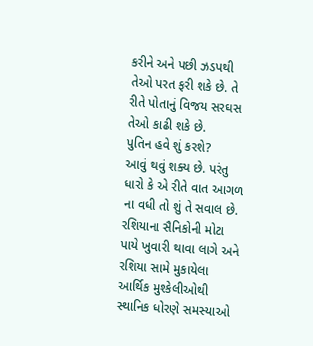કરીને અને પછી ઝડપથી તેઓ પરત ફરી શકે છે. તે રીતે પોતાનું વિજય સરઘસ તેઓ કાઢી શકે છે.
પુતિન હવે શું કરશે?
આવું થવું શક્ય છે. પરંતુ ધારો કે એ રીતે વાત આગળ ના વધી તો શું તે સવાલ છે. રશિયાના સૈનિકોની મોટા પાયે ખુવારી થાવા લાગે અને રશિયા સામે મુકાયેલા આર્થિક મુશ્કેલીઓથી સ્થાનિક ધોરણે સમસ્યાઓ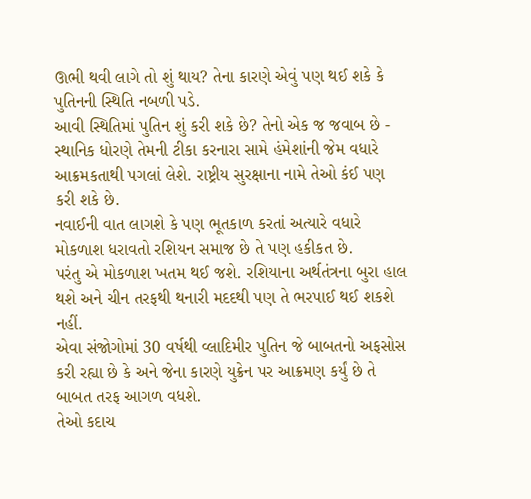ઊભી થવી લાગે તો શું થાય? તેના કારણે એવું પણ થઈ શકે કે પુતિનની સ્થિતિ નબળી પડે.
આવી સ્થિતિમાં પુતિન શું કરી શકે છે? તેનો એક જ જવાબ છે - સ્થાનિક ધોરણે તેમની ટીકા કરનારા સામે હંમેશાંની જેમ વધારે આક્રમકતાથી પગલાં લેશે. રાષ્ટ્રીય સુરક્ષાના નામે તેઓ કંઈ પણ કરી શકે છે.
નવાઈની વાત લાગશે કે પણ ભૂતકાળ કરતાં અત્યારે વધારે મોકળાશ ધરાવતો રશિયન સમાજ છે તે પણ હકીકત છે.
પરંતુ એ મોકળાશ ખતમ થઈ જશે. રશિયાના અર્થતંત્રના બુરા હાલ થશે અને ચીન તરફથી થનારી મદદથી પણ તે ભરપાઈ થઈ શકશે નહીં.
એવા સંજોગોમાં 30 વર્ષથી વ્લાદિમીર પુતિન જે બાબતનો અફસોસ કરી રહ્યા છે કે અને જેના કારણે યુક્રેન પર આક્રમણ કર્યું છે તે બાબત તરફ આગળ વધશે.
તેઓ કદાચ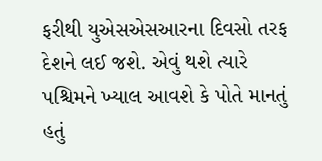ફરીથી યુએસએસઆરના દિવસો તરફ દેશને લઈ જશે. એવું થશે ત્યારે પશ્ચિમને ખ્યાલ આવશે કે પોતે માનતું હતું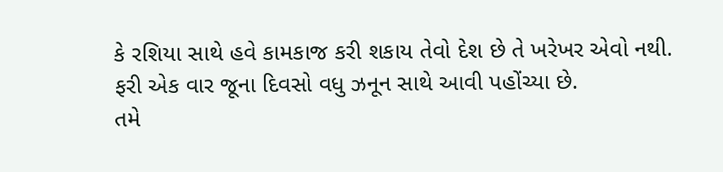કે રશિયા સાથે હવે કામકાજ કરી શકાય તેવો દેશ છે તે ખરેખર એવો નથી. ફરી એક વાર જૂના દિવસો વધુ ઝનૂન સાથે આવી પહોંચ્યા છે.
તમે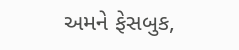અમને ફેસબુક,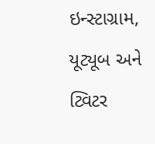ઇન્સ્ટાગ્રામ, યૂટ્યૂબ અને ટ્વિટર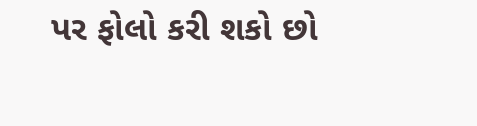પર ફોલો કરી શકો છો